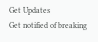Get Updates
Get notified of breaking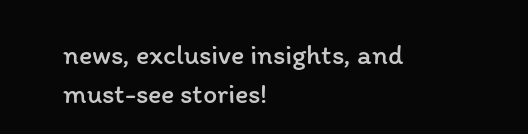news, exclusive insights, and must-see stories!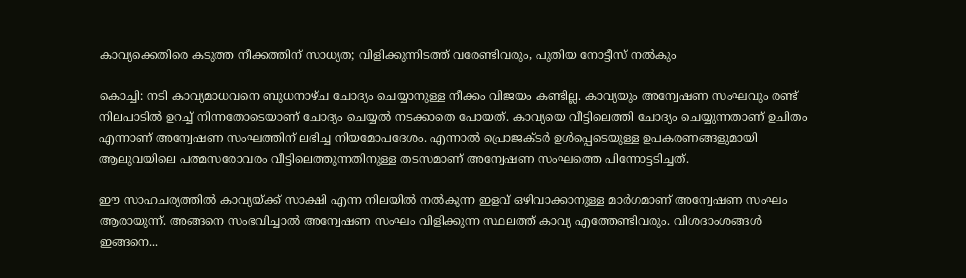കാവ്യക്കെതിരെ കടുത്ത നീക്കത്തിന് സാധ്യത; വിളിക്കുന്നിടത്ത് വരേണ്ടിവരും, പുതിയ നോട്ടീസ് നല്‍കും

കൊച്ചി: നടി കാവ്യമാധവനെ ബുധനാഴ്ച ചോദ്യം ചെയ്യാനുള്ള നീക്കം വിജയം കണ്ടില്ല. കാവ്യയും അന്വേഷണ സംഘവും രണ്ട് നിലപാടില്‍ ഉറച്ച് നിന്നതോടെയാണ് ചോദ്യം ചെയ്യല്‍ നടക്കാതെ പോയത്. കാവ്യയെ വീട്ടിലെത്തി ചോദ്യം ചെയ്യുന്നതാണ് ഉചിതം എന്നാണ് അന്വേഷണ സംഘത്തിന് ലഭിച്ച നിയമോപദേശം. എന്നാല്‍ പ്രൊജക്ടര്‍ ഉള്‍പ്പെടെയുള്ള ഉപകരണങ്ങളുമായി ആലുവയിലെ പത്മസരോവരം വീട്ടിലെത്തുന്നതിനുള്ള തടസമാണ് അന്വേഷണ സംഘത്തെ പിന്നോട്ടടിച്ചത്.

ഈ സാഹചര്യത്തില്‍ കാവ്യയ്ക്ക് സാക്ഷി എന്ന നിലയില്‍ നല്‍കുന്ന ഇളവ് ഒഴിവാക്കാനുള്ള മാര്‍ഗമാണ് അന്വേഷണ സംഘം ആരായുന്ന്. അങ്ങനെ സംഭവിച്ചാല്‍ അന്വേഷണ സംഘം വിളിക്കുന്ന സ്ഥലത്ത് കാവ്യ എത്തേണ്ടിവരും. വിശദാംശങ്ങള്‍ ഇങ്ങനെ...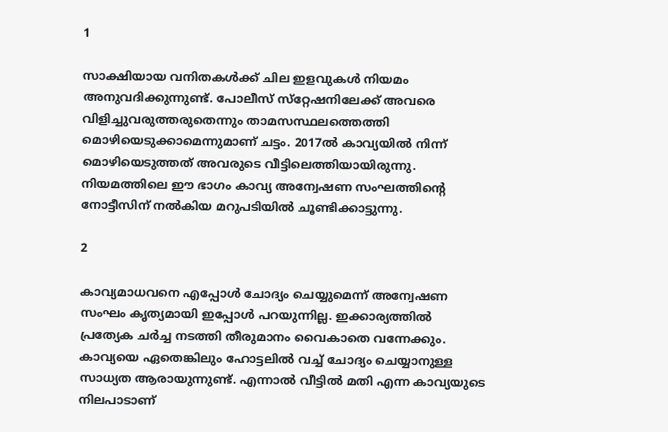1

സാക്ഷിയായ വനിതകള്‍ക്ക് ചില ഇളവുകള്‍ നിയമം അനുവദിക്കുന്നുണ്ട്. പോലീസ് സ്‌റ്റേഷനിലേക്ക് അവരെ വിളിച്ചുവരുത്തരുതെന്നും താമസസ്ഥലത്തെത്തി മൊഴിയെടുക്കാമെന്നുമാണ് ചട്ടം. 2017ല്‍ കാവ്യയില്‍ നിന്ന് മൊഴിയെടുത്തത് അവരുടെ വീട്ടിലെത്തിയായിരുന്നു. നിയമത്തിലെ ഈ ഭാഗം കാവ്യ അന്വേഷണ സംഘത്തിന്റെ നോട്ടീസിന് നല്‍കിയ മറുപടിയില്‍ ചൂണ്ടിക്കാട്ടുന്നു.

2

കാവ്യമാധവനെ എപ്പോള്‍ ചോദ്യം ചെയ്യുമെന്ന് അന്വേഷണ സംഘം കൃത്യമായി ഇപ്പോള്‍ പറയുന്നില്ല. ഇക്കാര്യത്തില്‍ പ്രത്യേക ചര്‍ച്ച നടത്തി തീരുമാനം വൈകാതെ വന്നേക്കും. കാവ്യയെ ഏതെങ്കിലും ഹോട്ടലില്‍ വച്ച് ചോദ്യം ചെയ്യാനുള്ള സാധ്യത ആരായുന്നുണ്ട്. എന്നാല്‍ വീട്ടില്‍ മതി എന്ന കാവ്യയുടെ നിലപാടാണ്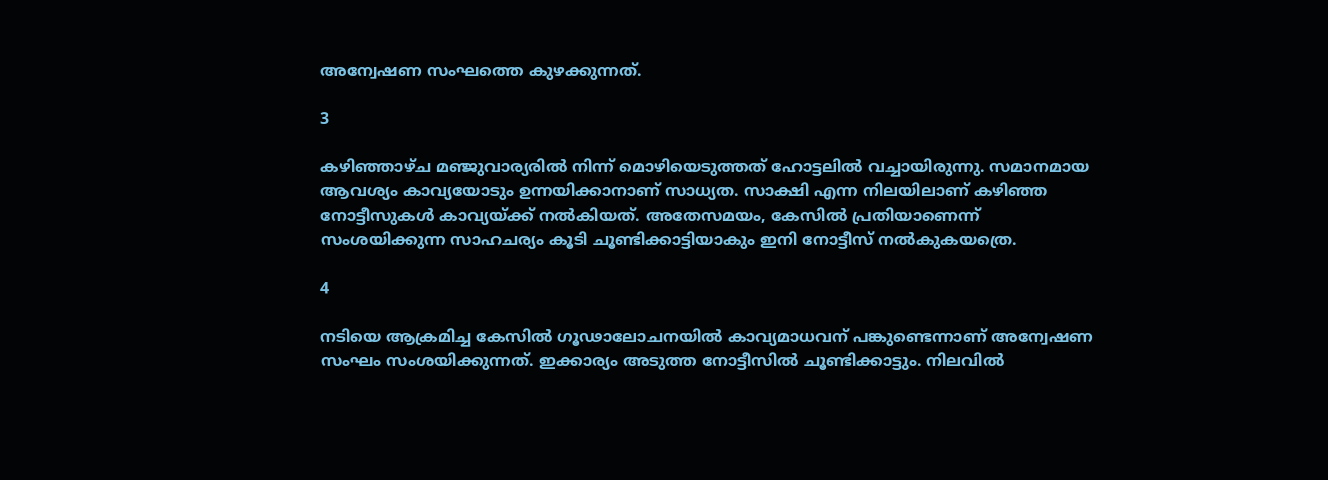അന്വേഷണ സംഘത്തെ കുഴക്കുന്നത്.

3

കഴിഞ്ഞാഴ്ച മഞ്ജുവാര്യരില്‍ നിന്ന് മൊഴിയെടുത്തത് ഹോട്ടലില്‍ വച്ചായിരുന്നു. സമാനമായ ആവശ്യം കാവ്യയോടും ഉന്നയിക്കാനാണ് സാധ്യത. സാക്ഷി എന്ന നിലയിലാണ് കഴിഞ്ഞ നോട്ടീസുകള്‍ കാവ്യയ്ക്ക് നല്‍കിയത്. അതേസമയം, കേസില്‍ പ്രതിയാണെന്ന് സംശയിക്കുന്ന സാഹചര്യം കൂടി ചൂണ്ടിക്കാട്ടിയാകും ഇനി നോട്ടീസ് നല്‍കുകയത്രെ.

4

നടിയെ ആക്രമിച്ച കേസില്‍ ഗൂഢാലോചനയില്‍ കാവ്യമാധവന് പങ്കുണ്ടെന്നാണ് അന്വേഷണ സംഘം സംശയിക്കുന്നത്. ഇക്കാര്യം അടുത്ത നോട്ടീസില്‍ ചൂണ്ടിക്കാട്ടും. നിലവില്‍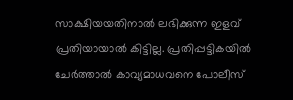സാക്ഷിയയതിനാല്‍ ലഭിക്കുന്ന ഇളവ് പ്രതിയായാല്‍ കിട്ടില്ല. പ്രതിപ്പട്ടികയില്‍ ചേര്‍ത്താല്‍ കാവ്യമാധവനെ പോലീസ്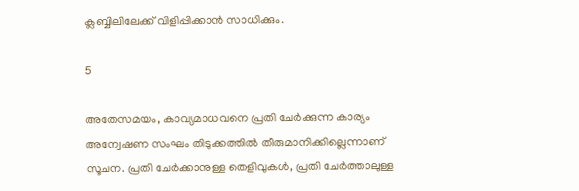ക്ലബ്ബിലിലേക്ക് വിളിപ്പിക്കാന്‍ സാധിക്കും.

5

അതേസമയം, കാവ്യമാധവനെ പ്രതി ചേര്‍ക്കുന്ന കാര്യം അന്വേഷണ സംഘം തിടുക്കത്തില്‍ തീരുമാനിക്കില്ലെന്നാണ് സൂചന. പ്രതി ചേര്‍ക്കാനുള്ള തെളിവുകള്‍, പ്രതി ചേര്‍ത്താലുള്ള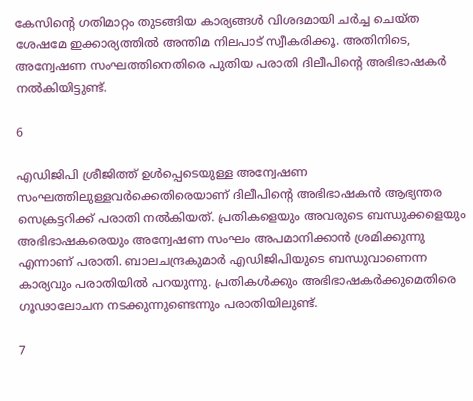കേസിന്റെ ഗതിമാറ്റം തുടങ്ങിയ കാര്യങ്ങള്‍ വിശദമായി ചര്‍ച്ച ചെയ്ത ശേഷമേ ഇക്കാര്യത്തില്‍ അന്തിമ നിലപാട് സ്വീകരിക്കൂ. അതിനിടെ, അന്വേഷണ സംഘത്തിനെതിരെ പുതിയ പരാതി ദിലീപിന്റെ അഭിഭാഷകര്‍ നല്‍കിയിട്ടുണ്ട്.

6

എഡിജിപി ശ്രീജിത്ത് ഉള്‍പ്പെടെയുള്ള അന്വേഷണ സംഘത്തിലുള്ളവര്‍ക്കെതിരെയാണ് ദിലീപിന്റെ അഭിഭാഷകന്‍ ആഭ്യന്തര സെക്രട്ടറിക്ക് പരാതി നല്‍കിയത്. പ്രതികളെയും അവരുടെ ബന്ധുക്കളെയും അഭിഭാഷകരെയും അന്വേഷണ സംഘം അപമാനിക്കാന്‍ ശ്രമിക്കുന്നു എന്നാണ് പരാതി. ബാലചന്ദ്രകുമാര്‍ എഡിജിപിയുടെ ബന്ധുവാണെന്ന കാര്യവും പരാതിയില്‍ പറയുന്നു. പ്രതികള്‍ക്കും അഭിഭാഷകര്‍ക്കുമെതിരെ ഗൂഢാലോചന നടക്കുന്നുണ്ടെന്നും പരാതിയിലുണ്ട്.

7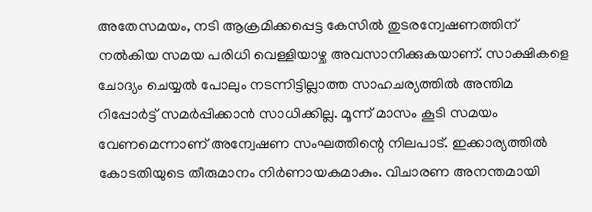അതേസമയം, നടി ആക്രമിക്കപ്പെട്ട കേസില്‍ തുടരന്വേഷണത്തിന് നല്‍കിയ സമയ പരിധി വെള്ളിയാഴ്ച അവസാനിക്കുകയാണ്. സാക്ഷികളെ ചോദ്യം ചെയ്യല്‍ പോലും നടന്നിട്ടില്ലാത്ത സാഹചര്യത്തില്‍ അന്തിമ റിപ്പോര്‍ട്ട് സമര്‍പ്പിക്കാന്‍ സാധിക്കില്ല. മൂന്ന് മാസം കൂടി സമയം വേണമെന്നാണ് അന്വേഷണ സംഘത്തിന്റെ നിലപാട്. ഇക്കാര്യത്തില്‍ കോടതിയുടെ തീരുമാനം നിര്‍ണായകമാകും. വിചാരണ അനന്തമായി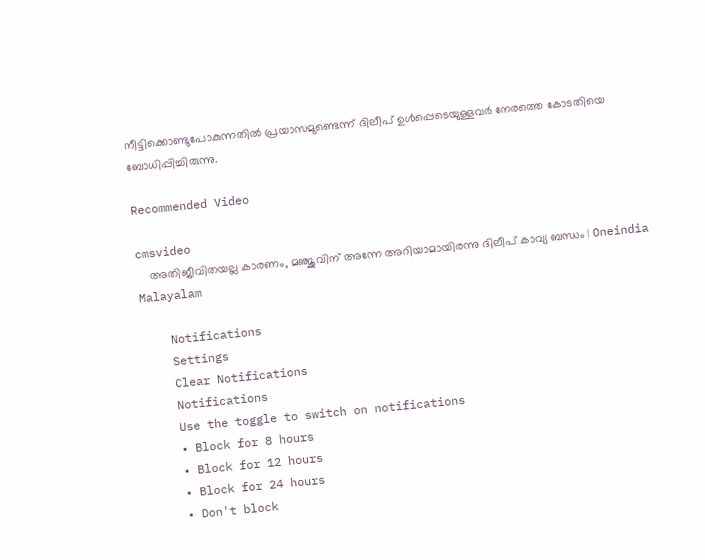നീട്ടിക്കൊണ്ടുപോകുന്നതില്‍ പ്രയാസമുണ്ടെന്ന് ദിലീപ് ഉള്‍പ്പെടെയുള്ളവര്‍ നേരത്തെ കോടതിയെ ബോധിപ്പിച്ചിരുന്നു.

Recommended Video

cmsvideo
    അതിജീവിതയല്ല കാരണം, മഞ്ജുവിന് അന്നേ അറിയാമായിരന്നു ദിലീപ് കാവ്യ ബന്ധം | Oneindia Malayalam

    Notifications
    Settings
    Clear Notifications
    Notifications
    Use the toggle to switch on notifications
    • Block for 8 hours
    • Block for 12 hours
    • Block for 24 hours
    • Don't block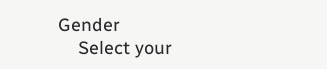Gender
    Select your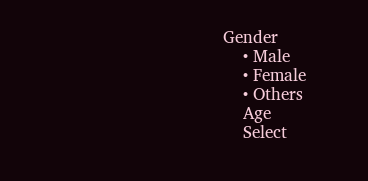Gender
    • Male
    • Female
    • Others
    Age
    Select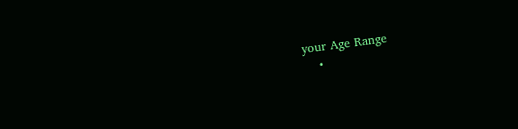your Age Range
    •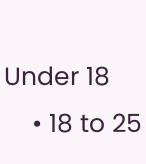Under 18
    • 18 to 25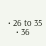• 26 to 35
    • 36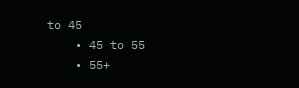to 45
    • 45 to 55
    • 55+